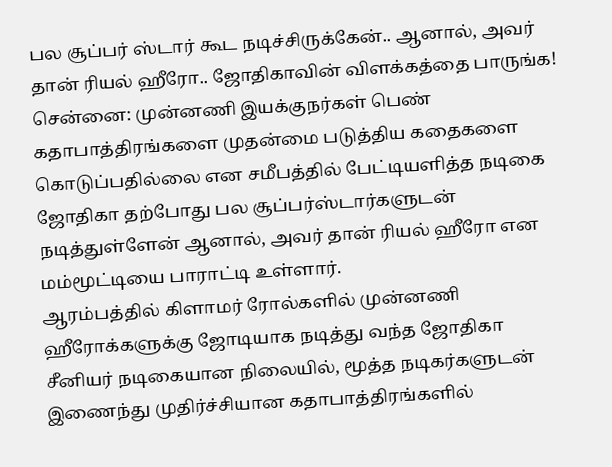பல சூப்பர் ஸ்டார் கூட நடிச்சிருக்கேன்.. ஆனால், அவர் தான் ரியல் ஹீரோ.. ஜோதிகாவின் விளக்கத்தை பாருங்க!
சென்னை: முன்னணி இயக்குநர்கள் பெண் கதாபாத்திரங்களை முதன்மை படுத்திய கதைகளை கொடுப்பதில்லை என சமீபத்தில் பேட்டியளித்த நடிகை ஜோதிகா தற்போது பல சூப்பர்ஸ்டார்களுடன் நடித்துள்ளேன் ஆனால், அவர் தான் ரியல் ஹீரோ என மம்மூட்டியை பாராட்டி உள்ளார்.
ஆரம்பத்தில் கிளாமர் ரோல்களில் முன்னணி ஹீரோக்களுக்கு ஜோடியாக நடித்து வந்த ஜோதிகா சீனியர் நடிகையான நிலையில், மூத்த நடிகர்களுடன் இணைந்து முதிர்ச்சியான கதாபாத்திரங்களில்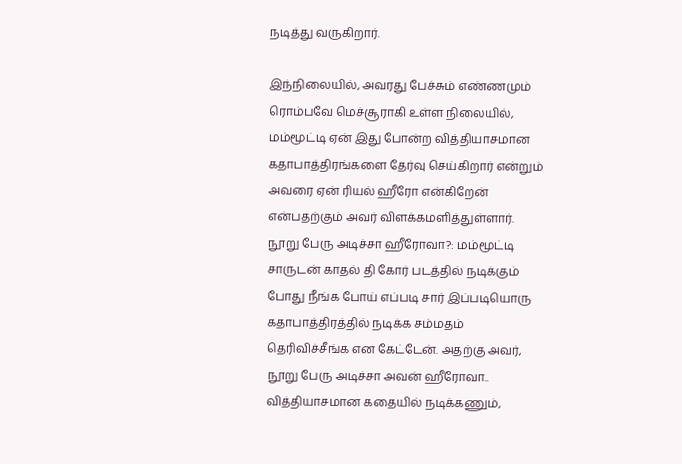நடித்து வருகிறார்.

இந்நிலையில், அவரது பேச்சும் எண்ணமும் ரொம்பவே மெச்சூராகி உள்ள நிலையில், மம்மூட்டி ஏன் இது போன்ற வித்தியாசமான கதாபாத்திரங்களை தேர்வு செய்கிறார் என்றும் அவரை ஏன் ரியல் ஹீரோ என்கிறேன் என்பதற்கும் அவர் விளக்கமளித்துள்ளார்.
நூறு பேரு அடிச்சா ஹீரோவா?: மம்மூட்டி சாருடன் காதல் தி கோர் படத்தில் நடிக்கும் போது நீங்க போய் எப்படி சார் இப்படியொரு கதாபாத்திரத்தில் நடிக்க சம்மதம் தெரிவிச்சீங்க என கேட்டேன். அதற்கு அவர், நூறு பேரு அடிச்சா அவன் ஹீரோவா.. வித்தியாசமான கதையில் நடிக்கணும்,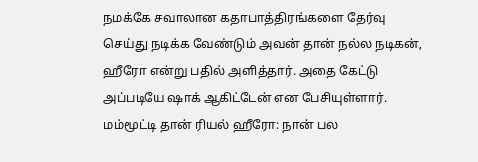நமக்கே சவாலான கதாபாத்திரங்களை தேர்வு செய்து நடிக்க வேண்டும் அவன் தான் நல்ல நடிகன், ஹீரோ என்று பதில் அளித்தார். அதை கேட்டு அப்படியே ஷாக் ஆகிட்டேன் என பேசியுள்ளார்.
மம்மூட்டி தான் ரியல் ஹீரோ: நான் பல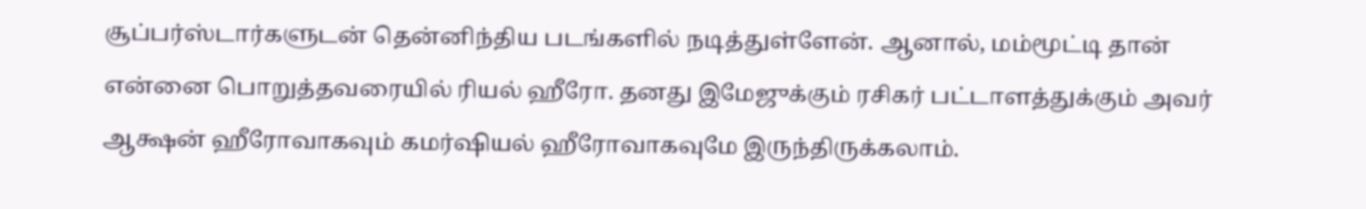சூப்பர்ஸ்டார்களுடன் தென்னிந்திய படங்களில் நடித்துள்ளேன். ஆனால், மம்மூட்டி தான் என்னை பொறுத்தவரையில் ரியல் ஹீரோ. தனது இமேஜுக்கும் ரசிகர் பட்டாளத்துக்கும் அவர் ஆக்ஷன் ஹீரோவாகவும் கமர்ஷியல் ஹீரோவாகவுமே இருந்திருக்கலாம்.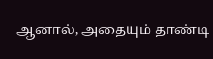ஆனால், அதையும் தாண்டி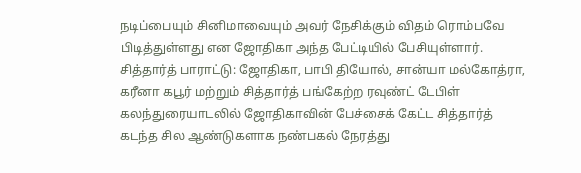நடிப்பையும் சினிமாவையும் அவர் நேசிக்கும் விதம் ரொம்பவே பிடித்துள்ளது என ஜோதிகா அந்த பேட்டியில் பேசியுள்ளார்.
சித்தார்த் பாராட்டு: ஜோதிகா, பாபி தியோல், சான்யா மல்கோத்ரா, கரீனா கபூர் மற்றும் சித்தார்த் பங்கேற்ற ரவுண்ட் டேபிள் கலந்துரையாடலில் ஜோதிகாவின் பேச்சைக் கேட்ட சித்தார்த் கடந்த சில ஆண்டுகளாக நண்பகல் நேரத்து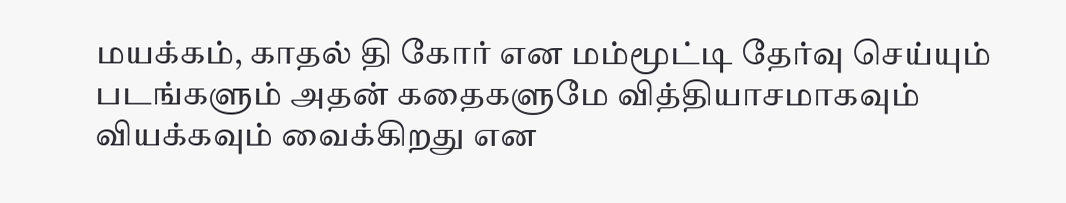மயக்கம், காதல் தி கோர் என மம்மூட்டி தேர்வு செய்யும் படங்களும் அதன் கதைகளுமே வித்தியாசமாகவும் வியக்கவும் வைக்கிறது என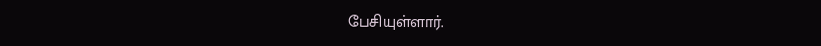பேசியுள்ளார்.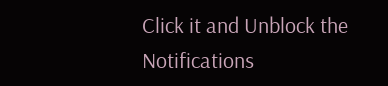Click it and Unblock the Notifications